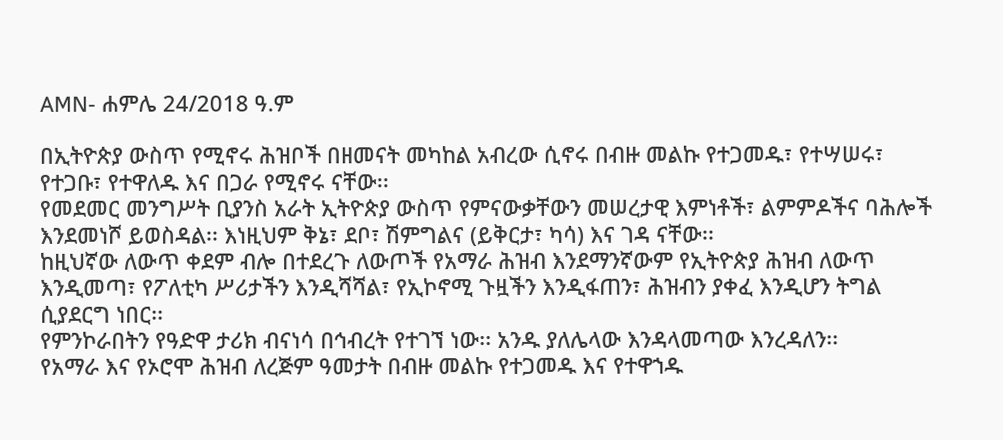AMN- ሐምሌ 24/2018 ዓ.ም

በኢትዮጵያ ውስጥ የሚኖሩ ሕዝቦች በዘመናት መካከል አብረው ሲኖሩ በብዙ መልኩ የተጋመዱ፣ የተሣሠሩ፣ የተጋቡ፣ የተዋለዱ እና በጋራ የሚኖሩ ናቸው፡፡
የመደመር መንግሥት ቢያንስ አራት ኢትዮጵያ ውስጥ የምናውቃቸውን መሠረታዊ እምነቶች፣ ልምምዶችና ባሕሎች እንደመነሾ ይወስዳል፡፡ እነዚህም ቅኔ፣ ደቦ፣ ሽምግልና (ይቅርታ፣ ካሳ) እና ገዳ ናቸው፡፡
ከዚህኛው ለውጥ ቀደም ብሎ በተደረጉ ለውጦች የአማራ ሕዝብ እንደማንኛውም የኢትዮጵያ ሕዝብ ለውጥ እንዲመጣ፣ የፖለቲካ ሥሪታችን እንዲሻሻል፣ የኢኮኖሚ ጉዟችን እንዲፋጠን፣ ሕዝብን ያቀፈ እንዲሆን ትግል ሲያደርግ ነበር፡፡
የምንኮራበትን የዓድዋ ታሪክ ብናነሳ በኅብረት የተገኘ ነው፡፡ አንዱ ያለሌላው እንዳላመጣው እንረዳለን፡፡
የአማራ እና የኦሮሞ ሕዝብ ለረጅም ዓመታት በብዙ መልኩ የተጋመዱ እና የተዋኀዱ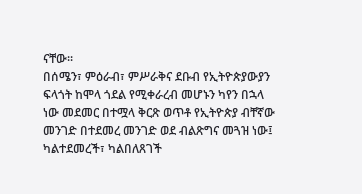ናቸው፡፡
በሰሜን፣ ምዕራብ፣ ምሥራቅና ደቡብ የኢትዮጵያውያን ፍላጎት ከሞላ ጎደል የሚቀራረብ መሆኑን ካየን በኋላ ነው መደመር በተሟላ ቅርጽ ወጥቶ የኢትዮጵያ ብቸኛው መንገድ በተደመረ መንገድ ወደ ብልጽግና መጓዝ ነው፤ ካልተደመረች፣ ካልበለጸገች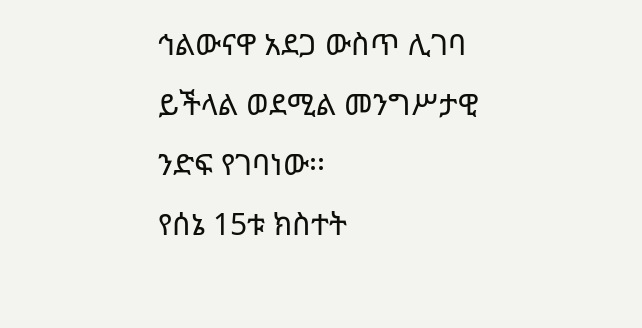ኅልውናዋ አደጋ ውስጥ ሊገባ ይችላል ወደሚል መንግሥታዊ ንድፍ የገባነው፡፡
የሰኔ 15ቱ ክስተት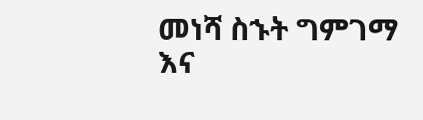መነሻ ስኁት ግምገማ እና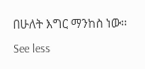በሁለት እግር ማንከስ ነው፡፡
See less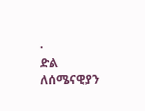·
ድል ለሰሜናዊያን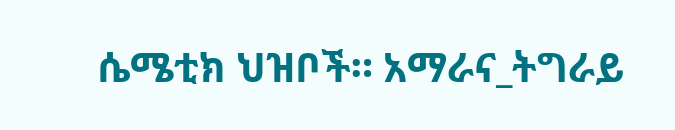ሴሜቲክ ህዝቦች። አማራና_ትግራይ